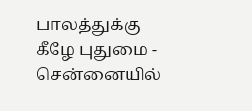பாலத்துக்கு கீழே புதுமை - சென்னையில்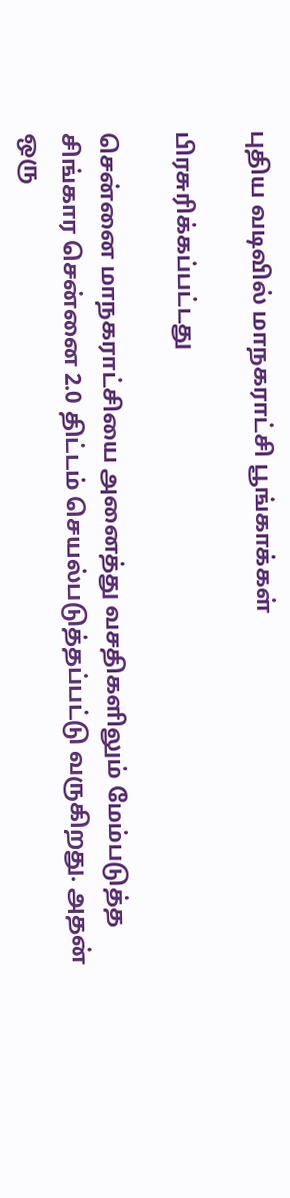புதிய வடிவில் மாநகராட்சி பூங்காக்கள்

பிரசுரிக்கப்பட்டது

சென்னை மாநகராட்சியை அனைத்து வசதிகளிலும் மேம்படுத்த சிங்கார சென்னை 2.0 திட்டம் செயல்படுத்தப்பட்டு வருகிறது. அதன் ஒரு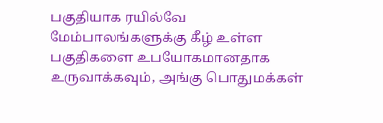பகுதியாக ரயில்வே மேம்பாலங்களுக்கு கீழ் உள்ள பகுதிகளை உபயோகமானதாக உருவாக்கவும், அங்கு பொதுமக்கள்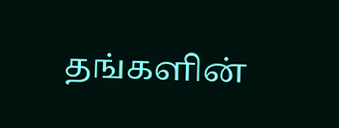தங்களின்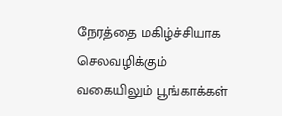நேரத்தை மகிழ்ச்சியாக செலவழிக்கும் வகையிலும் பூங்காக்கள்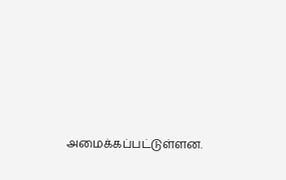அமைக்கப்பட்டுள்ளன.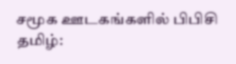சமூக ஊடகங்களில் பிபிசி தமிழ்: